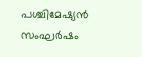പശ്ചിമേഷ്യന്‍ സംഘർഷം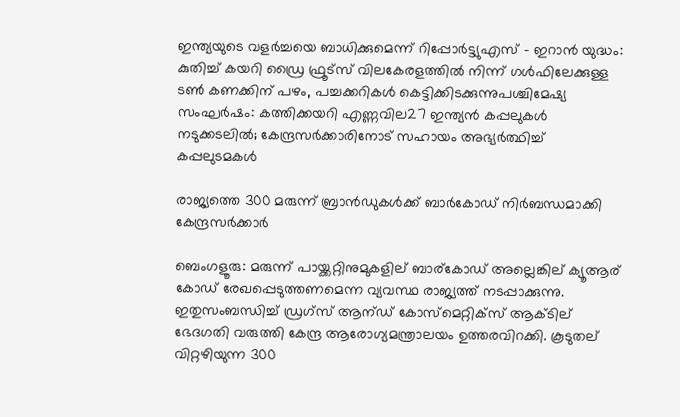ഇന്ത്യയുടെ വളര്‍ച്ചയെ ബാധിക്കുമെന്ന് റിപ്പോർട്ട്യുഎസ് – ഇറാൻ യുദ്ധം: കുതിച്ച് കയറി ഡ്രൈ ഫ്രൂട്സ് വിലകേരളത്തില്‍ നിന്ന് ഗള്‍ഫിലേക്കുള്ള ടണ്‍ കണക്കിന് പഴം, പച്ചക്കറികള്‍ കെട്ടിക്കിടക്കുന്നുപശ്ചിമേഷ്യ സംഘർഷം: കത്തിക്കയറി എണ്ണവില27 ഇന്ത്യൻ കപ്പലുകൾ നടുക്കടലിൽ; കേന്ദ്രസർക്കാരിനോട് സഹായം അഭ്യർത്ഥിച്ച് കപ്പലുടമകൾ

രാജ്യത്തെ 300 മരുന്ന് ബ്രാൻഡുകൾക്ക് ബാർകോഡ് നിർബന്ധമാക്കി കേന്ദ്രസർക്കാർ

ബെംഗളൂരു: മരുന്ന് പായ്ക്കറ്റിനുമുകളില് ബാര്കോഡ് അല്ലെങ്കില് ക്യൂആര് കോഡ് രേഖപ്പെടുത്തണമെന്ന വ്യവസ്ഥ രാജ്യത്ത് നടപ്പാക്കുന്നു. ഇതുസംബന്ധിച്ച് ഡ്രഗ്സ് ആന്ഡ് കോസ്മെറ്റിക്സ് ആക്ടില് ഭേദഗതി വരുത്തി കേന്ദ്ര ആരോഗ്യമന്ത്രാലയം ഉത്തരവിറക്കി. കൂടുതല് വിറ്റഴിയുന്ന 300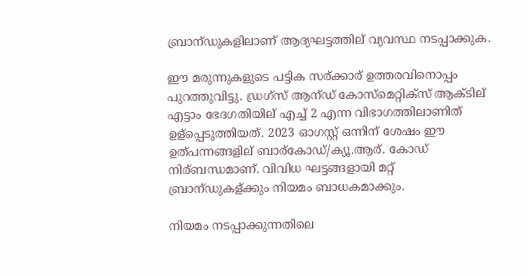ബ്രാന്ഡുകളിലാണ് ആദ്യഘട്ടത്തില് വ്യവസ്ഥ നടപ്പാക്കുക.

ഈ മരുന്നുകളുടെ പട്ടിക സര്ക്കാര് ഉത്തരവിനൊപ്പം പുറത്തുവിട്ടു. ഡ്രഗ്സ് ആന്ഡ് കോസ്മെറ്റിക്സ് ആക്ടില് എട്ടാം ഭേദഗതിയില് എച്ച് 2 എന്ന വിഭാഗത്തിലാണിത് ഉള്പ്പെടുത്തിയത്. 2023 ഓഗസ്റ്റ് ഒന്നിന് ശേഷം ഈ ഉത്പന്നങ്ങളില് ബാര്കോഡ്/ക്യൂ.ആര്. കോഡ് നിര്ബന്ധമാണ്. വിവിധ ഘട്ടങ്ങളായി മറ്റ് ബ്രാന്ഡുകള്ക്കും നിയമം ബാധകമാക്കും.

നിയമം നടപ്പാക്കുന്നതിലെ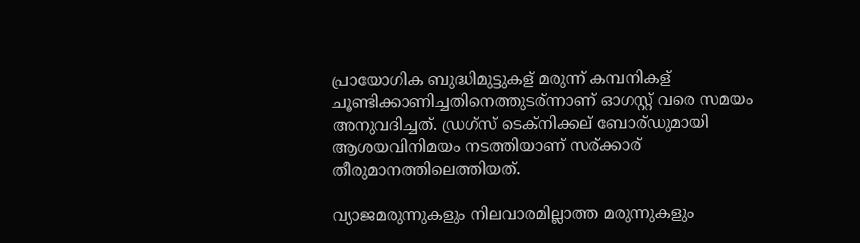പ്രായോഗിക ബുദ്ധിമുട്ടുകള് മരുന്ന് കമ്പനികള് ചൂണ്ടിക്കാണിച്ചതിനെത്തുടര്ന്നാണ് ഓഗസ്റ്റ് വരെ സമയം അനുവദിച്ചത്. ഡ്രഗ്സ് ടെക്നിക്കല് ബോര്ഡുമായി ആശയവിനിമയം നടത്തിയാണ് സര്ക്കാര് തീരുമാനത്തിലെത്തിയത്.

വ്യാജമരുന്നുകളും നിലവാരമില്ലാത്ത മരുന്നുകളും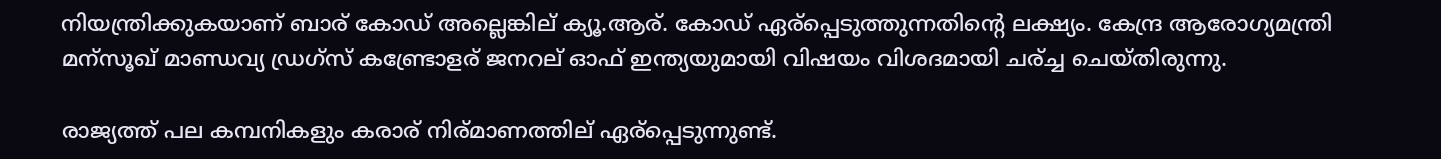നിയന്ത്രിക്കുകയാണ് ബാര് കോഡ് അല്ലെങ്കില് ക്യൂ.ആര്. കോഡ് ഏര്പ്പെടുത്തുന്നതിന്റെ ലക്ഷ്യം. കേന്ദ്ര ആരോഗ്യമന്ത്രി മന്സൂഖ് മാണ്ഡവ്യ ഡ്രഗ്സ് കണ്ട്രോളര് ജനറല് ഓഫ് ഇന്ത്യയുമായി വിഷയം വിശദമായി ചര്ച്ച ചെയ്തിരുന്നു.

രാജ്യത്ത് പല കമ്പനികളും കരാര് നിര്മാണത്തില് ഏര്പ്പെടുന്നുണ്ട്.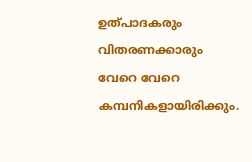ഉത്പാദകരും വിതരണക്കാരും വേറെ വേറെ കമ്പനികളായിരിക്കും.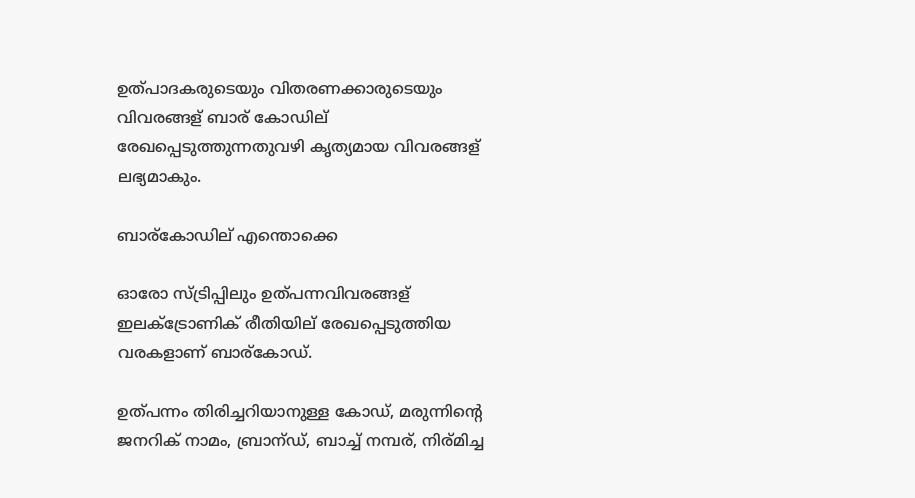ഉത്പാദകരുടെയും വിതരണക്കാരുടെയും വിവരങ്ങള് ബാര് കോഡില് രേഖപ്പെടുത്തുന്നതുവഴി കൃത്യമായ വിവരങ്ങള് ലഭ്യമാകും.

ബാര്കോഡില് എന്തൊക്കെ

ഓരോ സ്ട്രിപ്പിലും ഉത്പന്നവിവരങ്ങള് ഇലക്ട്രോണിക് രീതിയില് രേഖപ്പെടുത്തിയ വരകളാണ് ബാര്കോഡ്.

ഉത്പന്നം തിരിച്ചറിയാനുള്ള കോഡ്, മരുന്നിന്റെ ജനറിക് നാമം, ബ്രാന്ഡ്, ബാച്ച് നമ്പര്, നിര്മിച്ച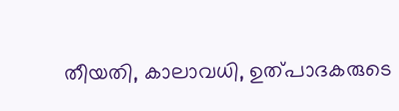തീയതി, കാലാവധി, ഉത്പാദകരുടെ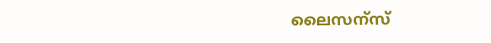ലൈസന്സ്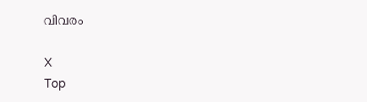വിവരം

X
Top